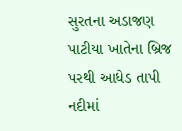સુરતના અડાજણ પાટીયા ખાતેના બ્રિજ પરથી આધેડ તાપી નદીમાં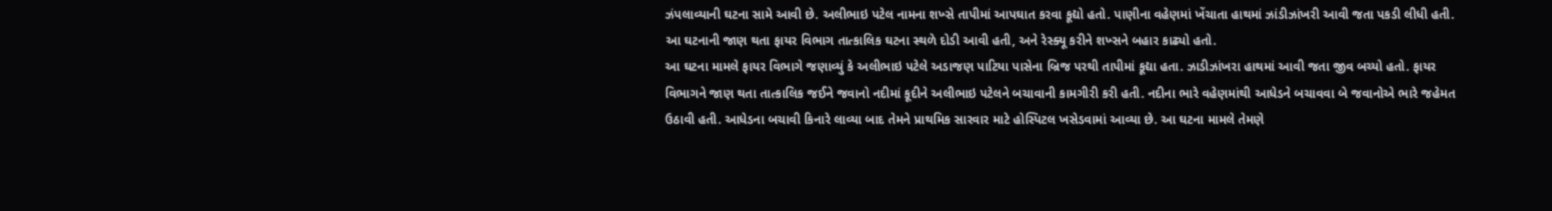ઝંપલાવ્યાની ઘટના સામે આવી છે. અલીભાઇ પટેલ નામના શખ્સે તાપીમાં આપઘાત કરવા કૂદ્યો હતો. પાણીના વહેણમાં ખેંચાતા હાથમાં ઝાંડીઝાંખરી આવી જતા પકડી લીધી હતી. આ ઘટનાની જાણ થતા ફાયર વિભાગ તાત્કાલિક ઘટના સ્થળે દોડી આવી હતી, અને રેસ્ક્યૂ કરીને શખ્સને બહાર કાઢ્યો હતો.
આ ઘટના મામલે ફાયર વિભાગે જણાવ્યું કે અલીભાઇ પટેલે અડાજણ પાટિયા પાસેના બ્રિજ પરથી તાપીમાં કૂદ્યા હતા. ઝાડીઝાંખરા હાથમાં આવી જતા જીવ બચ્યો હતો. ફાયર વિભાગને જાણ થતા તાત્કાલિક જઈને જવાનો નદીમાં કૂદીને અલીભાઇ પટેલને બચાવાની કામગીરી કરી હતી. નદીના ભારે વહેણમાંથી આધેડને બચાવવા બે જવાનોએ ભારે જહેમત ઉઠાવી હતી. આધેડના બચાવી કિનારે લાવ્યા બાદ તેમને પ્રાથમિક સારવાર માટે હોસ્પિટલ ખસેડવામાં આવ્યા છે. આ ઘટના મામલે તેમણે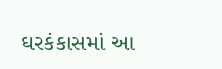ઘરકંકાસમાં આ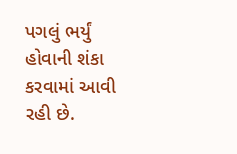પગલું ભર્યું હોવાની શંકા કરવામાં આવી રહી છે.